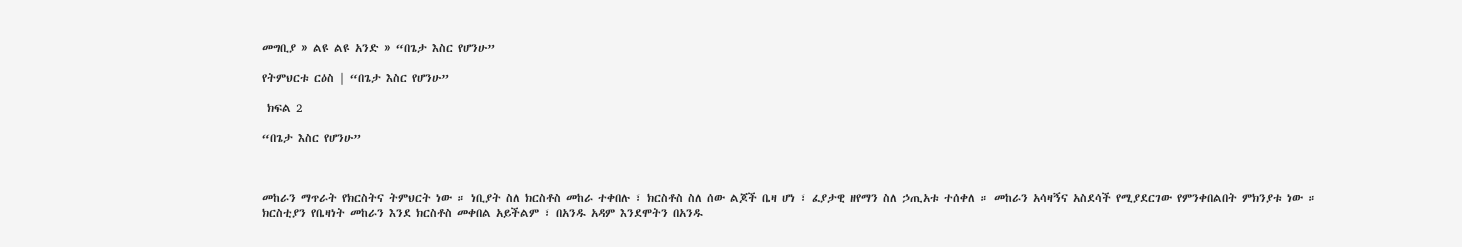መግቢያ » ልዩ ልዩ አንድ » “በጌታ እስር የሆንሁ”

የትምህርቱ ርዕስ | “በጌታ እስር የሆንሁ”

 ክፍል 2

“በጌታ እስር የሆንሁ”



መከራን ማጥራት የክርስትና ትምህርት ነው ። ነቢያት ስለ ክርስቶስ መከራ ተቀበሉ ፣ ክርስቶስ ስለ ሰው ልጆች ቤዛ ሆነ ፣ ፈያታዊ ዘየማን ስለ ኃጢአቱ ተሰቀለ ። መከራን አሳዛኝና አስደሳች የሚያደርገው የምንቀበልበት ምክንያቱ ነው ። ክርስቲያን የቤዛነት መከራን እንደ ክርስቶስ መቀበል አይችልም ፣ በአንዱ አዳም እንደሞትን በአንዱ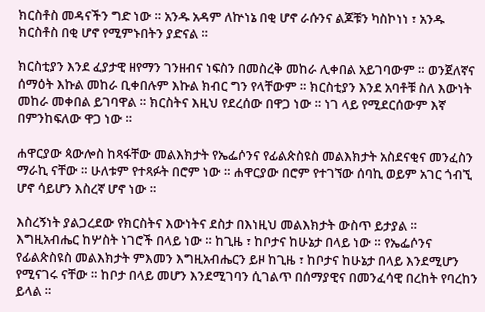ክርስቶስ መዳናችን ግድ ነው ። አንዱ አዳም ለኵነኔ በቂ ሆኖ ራሱንና ልጆቹን ካስኮነነ ፣ አንዱ ክርስቶስ በቂ ሆኖ የሚምኑበትን ያድናል ።

ክርስቲያን እንደ ፈያታዊ ዘየማን ገንዘብና ነፍስን በመስረቅ መከራ ሊቀበል አይገባውም ። ወንጀለኛና ሰማዕት እኩል መከራ ቢቀበሉም እኩል ክብር ግን የላቸውም ። ክርስቲያን እንደ አባቶቹ ስለ እውነት መከራ መቀበል ይገባዋል ። ክርስትና እዚህ የደረሰው በዋጋ ነው ። ነገ ላይ የሚደርሰውም እኛ በምንከፍለው ዋጋ ነው ።

ሐዋርያው ጳውሎስ ከጻፋቸው መልእክታት የኤፌሶንና የፊልጵስዩስ መልእክታት አስደናቂና መንፈስን ማራኪ ናቸው ። ሁለቱም የተጻፉት በሮም ነው ። ሐዋርያው በሮም የተገኘው ሰባኪ ወይም አገር ጎብኚ ሆኖ ሳይሆን እስረኛ ሆኖ ነው ።

እስረኝነት ያልጋረደው የክርስትና እውነትና ደስታ በእነዚህ መልእክታት ውስጥ ይታያል ። እግዚአብሔር ከሦስት ነገሮች በላይ ነው ። ከጊዜ ፣ ከቦታና ከሁኔታ በላይ ነው ። የኤፌሶንና የፊልጵስዩስ መልእክታት ምእመን እግዚአብሔርን ይዞ ከጊዜ ፣ ከቦታና ከሁኔታ በላይ እንደሚሆን የሚናገሩ ናቸው ። ከቦታ በላይ መሆን እንደሚገባን ሲገልጥ በሰማያዊና በመንፈሳዊ በረከት የባረከን ይላል ።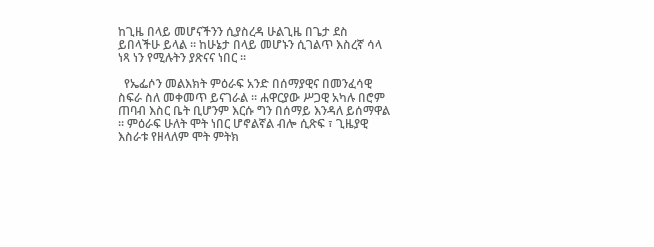ከጊዜ በላይ መሆናችንን ሲያስረዳ ሁልጊዜ በጌታ ደስ ይበላችሁ ይላል ። ከሁኔታ በላይ መሆኑን ሲገልጥ እስረኛ ሳላ ነጻ ነን የሚሉትን ያጽናና ነበር ።

  የኤፌሶን መልእክት ምዕራፍ አንድ በሰማያዊና በመንፈሳዊ ስፍራ ስለ መቀመጥ ይናገራል ። ሐዋርያው ሥጋዊ አካሉ በሮም ጠባብ እስር ቤት ቢሆንም እርሱ ግን በሰማይ እንዳለ ይሰማዋል ። ምዕራፍ ሁለት ሞት ነበር ሆኖልኛል ብሎ ሲጽፍ ፣ ጊዜያዊ እስራቱ የዘላለም ሞት ምትክ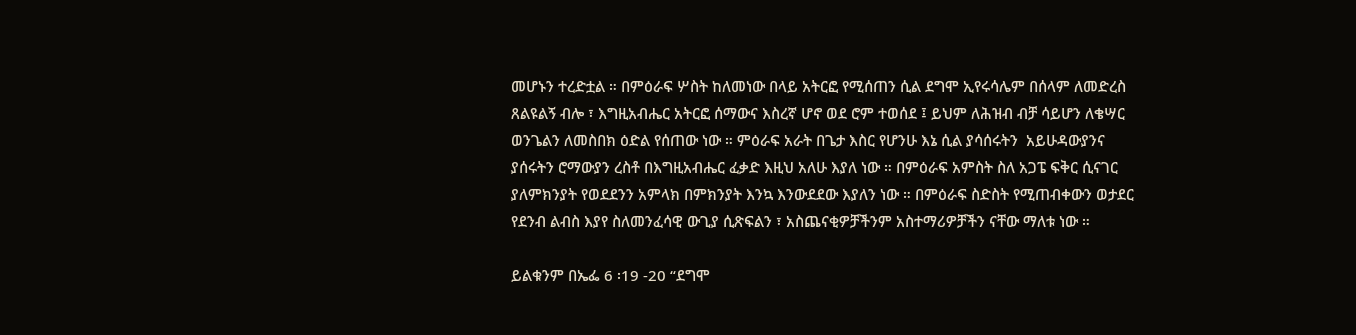መሆኑን ተረድቷል ። በምዕራፍ ሦስት ከለመነው በላይ አትርፎ የሚሰጠን ሲል ደግሞ ኢየሩሳሌም በሰላም ለመድረስ ጸልዩልኝ ብሎ ፣ እግዚአብሔር አትርፎ ሰማውና እስረኛ ሆኖ ወደ ሮም ተወሰደ ፤ ይህም ለሕዝብ ብቻ ሳይሆን ለቄሣር ወንጌልን ለመስበክ ዕድል የሰጠው ነው ። ምዕራፍ አራት በጌታ እስር የሆንሁ እኔ ሲል ያሳሰሩትን  አይሁዳውያንና ያሰሩትን ሮማውያን ረስቶ በእግዚአብሔር ፈቃድ እዚህ አለሁ እያለ ነው ። በምዕራፍ አምስት ስለ አጋፔ ፍቅር ሲናገር ያለምክንያት የወደደንን አምላክ በምክንያት እንኳ እንውደደው እያለን ነው ። በምዕራፍ ስድስት የሚጠብቀውን ወታደር የደንብ ልብስ እያየ ስለመንፈሳዊ ውጊያ ሲጽፍልን ፣ አስጨናቂዎቻችንም አስተማሪዎቻችን ናቸው ማለቱ ነው ።

ይልቁንም በኤፌ 6 ፡19 -20 “ደግሞ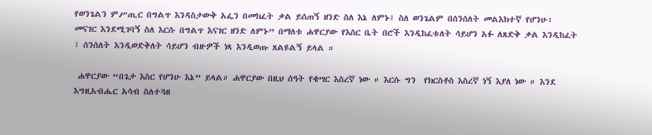የወንጌልን ምሥጢር በግልጥ እንዳስታውቅ አፌን በመክፈት ቃል ይሰጠኝ ዘንድ ስለ እኔ ለምኑ፤ ስለ ወንጌልም በሰንሰለት መልእክተኛ የሆንሁ፥ መናገር እንደሚገባኝ ስለ እርሱ በግልጥ እናገር ዘንድ ለምኑ” በማለቱ ሐዋርያው የእስር ቤት በሮች እንዲከፈቱለት ሳይሆን አፉ ለጸድቅ ቃል እንዲከፈት ፣ ሰንሰለት እንዲወድቅለት ሳይሆን ብዙዎች ነጻ እንዲወጡ ጸልዩልኝ ይላል ።

 ሐዋርያው “በጌታ እስር የሆንሁ እኔ” ይላል። ሐዋርያው በዚህ ሰዓት የቄሣር እስረኛ ነው ። እርሱ ግን  የክርስቶስ እስረኛ ነኝ እያለ ነው ። እንደ እግዚአብሔር አሳብ ስለተጓዘ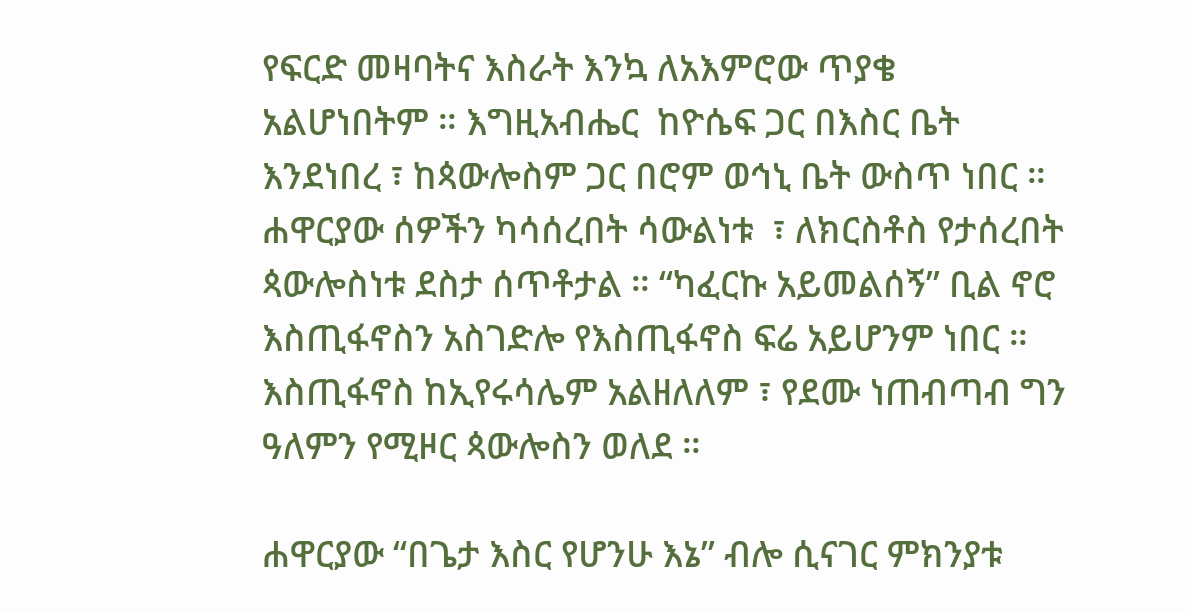የፍርድ መዛባትና እስራት እንኳ ለአእምሮው ጥያቄ አልሆነበትም ። እግዚአብሔር  ከዮሴፍ ጋር በእስር ቤት እንደነበረ ፣ ከጳውሎስም ጋር በሮም ወኅኒ ቤት ውስጥ ነበር ። ሐዋርያው ሰዎችን ካሳሰረበት ሳውልነቱ  ፣ ለክርስቶስ የታሰረበት ጳውሎስነቱ ደስታ ሰጥቶታል ። “ካፈርኩ አይመልሰኝ” ቢል ኖሮ እስጢፋኖስን አስገድሎ የእስጢፋኖስ ፍሬ አይሆንም ነበር ። እስጢፋኖስ ከኢየሩሳሌም አልዘለለም ፣ የደሙ ነጠብጣብ ግን ዓለምን የሚዞር ጳውሎስን ወለደ ።

ሐዋርያው “በጌታ እስር የሆንሁ እኔ” ብሎ ሲናገር ምክንያቱ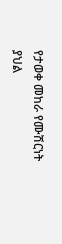የታወቀ መከራ የሙሽርነት ያህል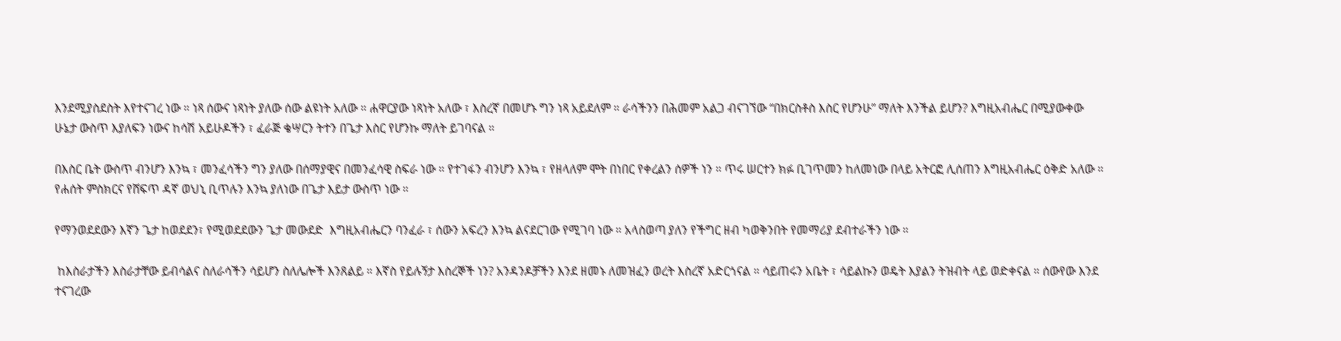እንደሚያስደስት እየተናገረ ነው ። ነጻ ሰውና ነጻነት ያለው ሰው ልዩነት አለው ። ሐዋርያው ነጻነት አለው ፣ እስረኛ በመሆኑ ግን ነጻ አይደለም ። ራሳችንን በሕመም አልጋ ብናገኘው “በክርስቶስ እስር የሆንሁ” ማለት እንችል ይሆን? እግዚአብሔር በሚያውቀው ሁኔታ ውስጥ እያለፍን ነውና ከሳሽ አይሁዶችን ፣ ፈራጅ ቄሣርን ትተን በጌታ እስር የሆንኩ ማለት ይገባናል ።

በእስር ቤት ውስጥ ብንሆን እንኳ ፣ መንፈሳችን ግን ያለው በሰማያዊና በመንፈሳዊ ስፍራ ነው ። የተገፋን ብንሆን እንኳ ፣ የዘላለም ሞት በነበር የቀረልን ሰዎች ነን ። ጥሩ ሠርተን ክፉ ቢገጥመን ከለመነው በላይ አትርፎ ሊሰጠን እግዚአብሔር ዕቅድ አለው ። የሐሰት ምስክርና የሸፍጥ ዳኛ ወህኒ ቢጥሉን እንኳ ያለነው በጌታ እይታ ውስጥ ነው ።

የማንወደደውን እኛን ጌታ ከወደደን፣ የሚወደደውን ጌታ መውደድ  እግዚአብሔርን ባንፈራ ፣ ሰውን አፍረን እንኳ ልናደርገው የሚገባ ነው ። አላስወጣ ያለን የችግር ዘብ ካወቅንበት የመማሪያ ደብተራችን ነው ።

 ከእስራታችን እስራታቸው ይብሳልና ስለራሳችን ሳይሆን ስለሌሎች እንጸልይ ። እኛስ የይሉኝታ እስረኞች ነን? አንዳንዶቻችን እንደ ዘመኑ ለመዝፈን ወረት እስረኛ አድርጎናል ። ሳይጠሩን አቤት ፣ ሳይልኩን ወዴት እያልን ትዝብት ላይ ወድቀናል ። ሰውየው እንደ ተናገረው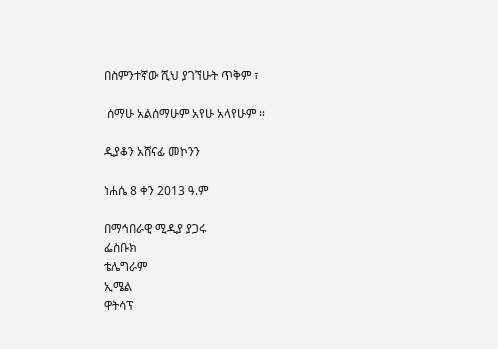በስምንተኛው ሺህ ያገኘሁት ጥቅም ፣

 ሰማሁ አልሰማሁም አየሁ አላየሁም ።

ዲያቆን አሸናፊ መኮንን

ነሐሴ 8 ቀን 2013 ዓ.ም

በማኅበራዊ ሚዲያ ያጋሩ
ፌስቡክ
ቴሌግራም
ኢሜል
ዋትሳፕ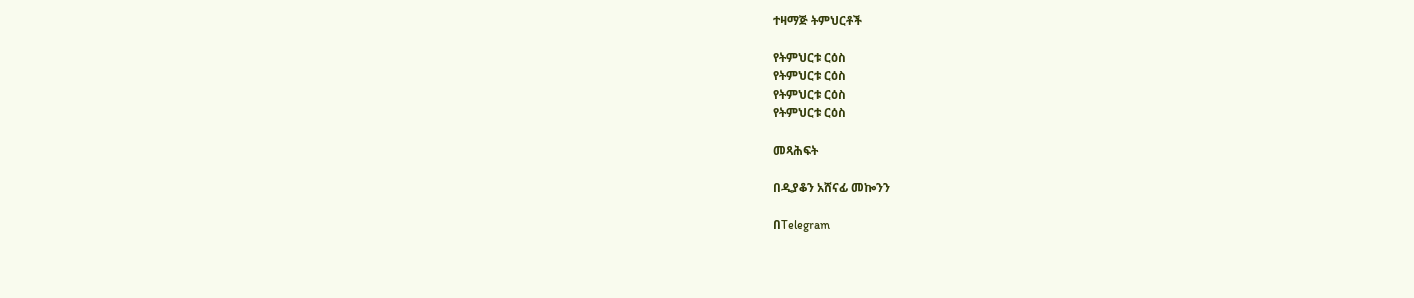ተዛማጅ ትምህርቶች

የትምህርቱ ርዕስ
የትምህርቱ ርዕስ
የትምህርቱ ርዕስ
የትምህርቱ ርዕስ

መጻሕፍት

በዲያቆን አሸናፊ መኰንን

በTelegram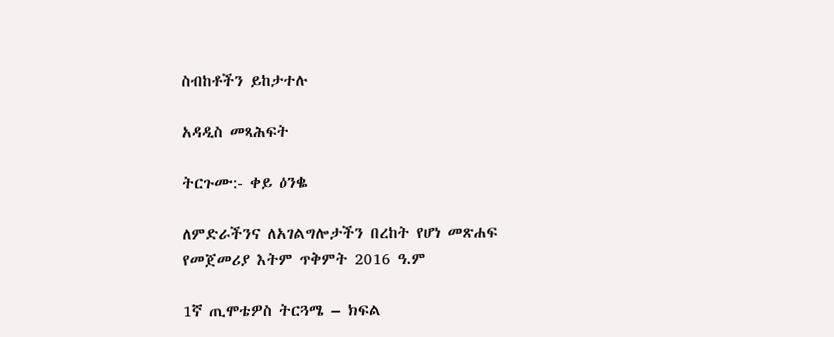ስብከቶችን ይከታተሉ

አዳዲስ መጻሕፍት

ትርጉሙ:- ቀይ ዕንቈ

ለምድራችንና ለአገልግሎታችን በረከት የሆነ መጽሐፍ
የመጀመሪያ እትም ጥቅምት 2016 ዓ.ም

1ኛ ጢሞቴዎስ ትርጓሜ – ክፍል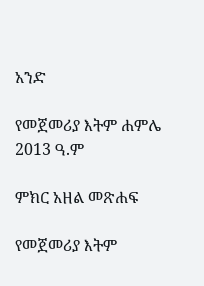አንድ

የመጀመሪያ እትም ሐምሌ 2013 ዓ.ም

ምክር አዘል መጽሐፍ

የመጀመሪያ እትም